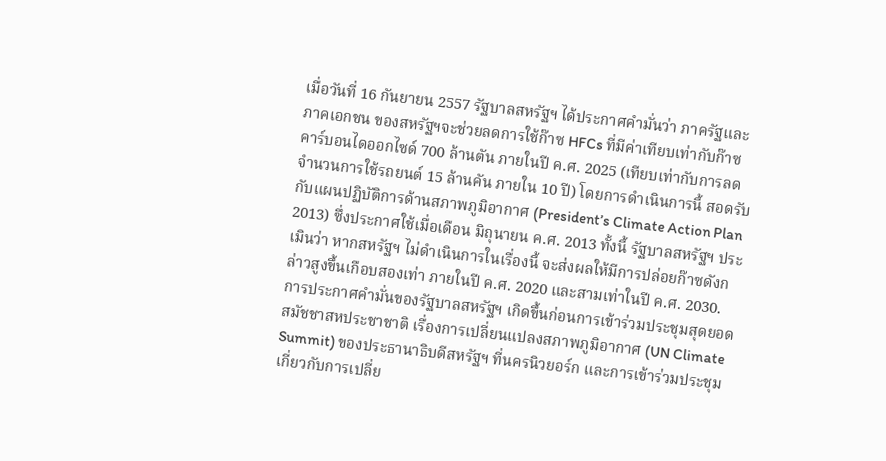เมื่อวันที่ 16 กันยายน 2557 รัฐบาลสหรัฐฯ ได้ประกาศคำมั่นว่า ภาครัฐและภาคเอกชน ของสหรัฐฯจะช่วยลดการใช้ก๊าซ HFCs ที่มีค่าเทียบเท่ากับก๊าซคาร์บอนไดออกไซด์ 700 ล้านตัน ภายในปี ค.ศ. 2025 (เทียบเท่ากับการลดจำนวนการใช้รถยนต์ 15 ล้านคัน ภายใน 10 ปี) โดยการดำเนินการนี้ สอดรับกับแผนปฏิบัติการด้านสภาพภูมิอากาศ (President’s Climate Action Plan 2013) ซึ่งประกาศใช้เมื่อเดือน มิถุนายน ค.ศ. 2013 ทั้งนี้ รัฐบาลสหรัฐฯ ประเมินว่า หากสหรัฐฯ ไม่ดำเนินการในเรื่องนี้ จะส่งผลให้มีการปล่อยก๊าซดังกล่าวสูงขึ้นเกือบสองเท่า ภายในปี ค.ศ. 2020 และสามเท่าในปี ค.ศ. 2030.
การประกาศคำมั่นของรัฐบาลสหรัฐฯ เกิดขึ้นก่อนการเข้าร่วมประชุมสุดยอดสมัชชาสหประชาชาติ เรื่องการเปลี่ยนแปลงสภาพภูมิอากาศ (UN Climate Summit) ของประธานาธิบดีสหรัฐฯ ที่นครนิวยอร์ก และการเข้าร่วมประชุมเกี่ยวกับการเปลี่ย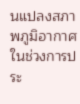นแปลงสภาพภูมิอากาศ ในช่วงการประ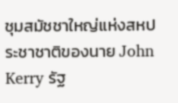ชุมสมัชชาใหญ่แห่งสหประชาชาติของนาย John Kerry รัฐ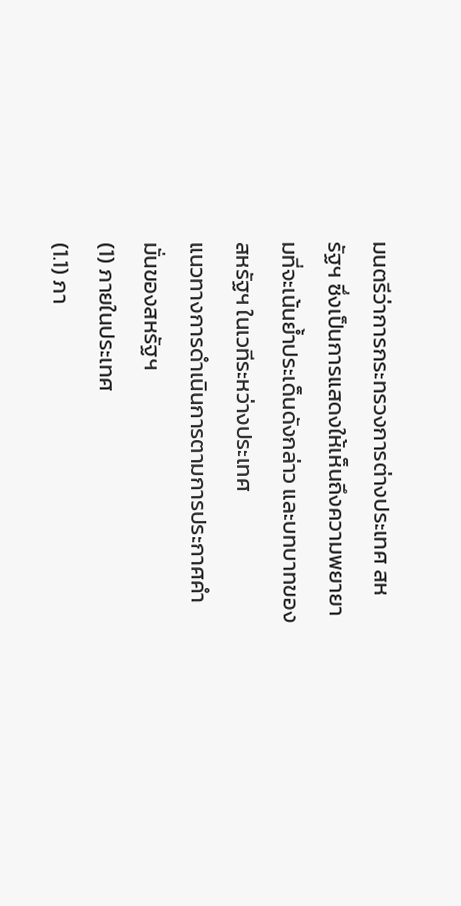มนตรีว่าการกระทรวงการต่างประเทศ สหรัฐฯ ซึ่งเป็นการแสดงให้เห็นถึงความพยายามที่จะเน้นย้ำประเด็นดังกล่าว และบทบาทของสหรัฐฯ ในเวทีระหว่างประเทศ
แนวทางการดำเนินการตามการประกาศคำมั่นของสหรัฐฯ
(1) ภายในประเทศ
(1.1) ภา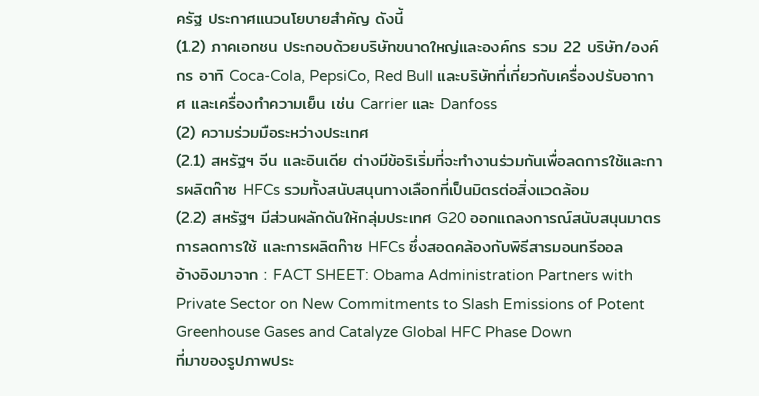ครัฐ ประกาศแนวนโยบายสำคัญ ดังนี้
(1.2) ภาคเอกชน ประกอบด้วยบริษัทขนาดใหญ่และองค์กร รวม 22 บริษัท/องค์กร อาทิ Coca-Cola, PepsiCo, Red Bull และบริษัทที่เกี่ยวกับเครื่องปรับอากาศ และเครื่องทำความเย็น เช่น Carrier และ Danfoss
(2) ความร่วมมือระหว่างประเทศ
(2.1) สหรัฐฯ จีน และอินเดีย ต่างมีข้อริเริ่มที่จะทำงานร่วมกันเพื่อลดการใช้และการผลิตก๊าซ HFCs รวมทั้งสนับสนุนทางเลือกที่เป็นมิตรต่อสิ่งแวดล้อม
(2.2) สหรัฐฯ มีส่วนผลักดันให้กลุ่มประเทศ G20 ออกแถลงการณ์สนับสนุนมาตรการลดการใช้ และการผลิตก๊าซ HFCs ซึ่งสอดคล้องกับพิธีสารมอนทรีออล
อ้างอิงมาจาก : FACT SHEET: Obama Administration Partners with Private Sector on New Commitments to Slash Emissions of Potent Greenhouse Gases and Catalyze Global HFC Phase Down
ที่มาของรูปภาพประ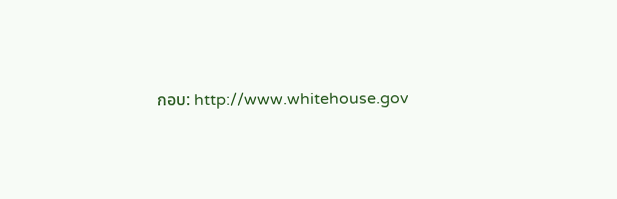กอบ: http://www.whitehouse.gov